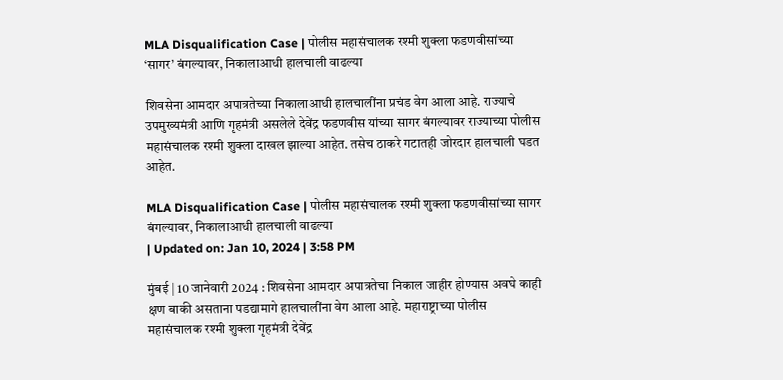MLA Disqualification Case | पोलीस महासंचालक रश्मी शुक्ला फडणवीसांच्या ‘सागर’ बंगल्यावर, निकालाआधी हालचाली वाढल्या

शिवसेना आमदार अपात्रतेच्या निकालाआधी हालचालींना प्रचंड वेग आला आहे. राज्याचे उपमुख्यमंत्री आणि गृहमंत्री असलेले देवेंद्र फडणवीस यांच्या सागर बंगल्यावर राज्याच्या पोलीस महासंचालक रश्मी शुक्ला दाखल झाल्या आहेत. तसेच ठाकरे गटातही जोरदार हालचाली घडत आहेत.

MLA Disqualification Case | पोलीस महासंचालक रश्मी शुक्ला फडणवीसांच्या सागर बंगल्यावर, निकालाआधी हालचाली वाढल्या
| Updated on: Jan 10, 2024 | 3:58 PM

मुंबई | 10 जानेवारी 2024 : शिवसेना आमदार अपात्रतेचा निकाल जाहीर होण्यास अवघे काही क्षण बाकी असताना पडद्यामागे हालचालींना वेग आला आहे. महाराष्ट्राच्या पोलीस महासंचालक रश्मी शुक्ला गृहमंत्री देवेंद्र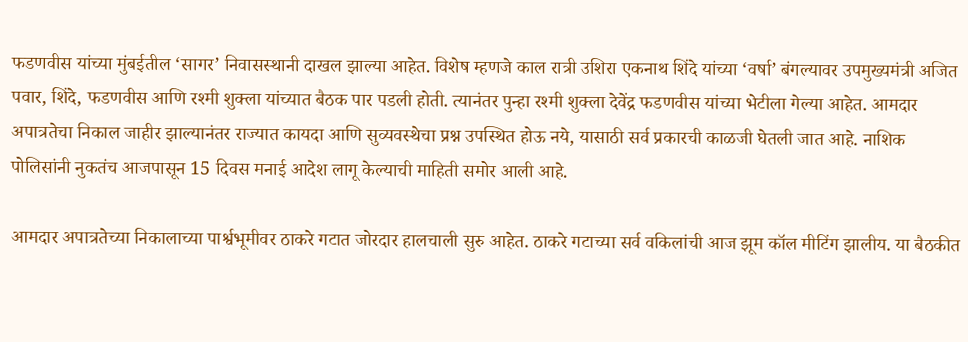फडणवीस यांच्या मुंबईतील ‘सागर’ निवासस्थानी दाखल झाल्या आहेत. विशेष म्हणजे काल रात्री उशिरा एकनाथ शिंदे यांच्या ‘वर्षा’ बंगल्यावर उपमुख्यमंत्री अजित पवार, शिंदे, फडणवीस आणि रश्मी शुक्ला यांच्यात बैठक पार पडली होती. त्यानंतर पुन्हा रश्मी शुक्ला देवेंद्र फडणवीस यांच्या भेटीला गेल्या आहेत. आमदार अपात्रतेचा निकाल जाहीर झाल्यानंतर राज्यात कायदा आणि सुव्यवस्थेचा प्रश्न उपस्थित होऊ नये, यासाठी सर्व प्रकारची काळजी घेतली जात आहे. नाशिक पोलिसांनी नुकतंच आजपासून 15 दिवस मनाई आदेश लागू केल्याची माहिती समोर आली आहे.

आमदार अपात्रतेच्या निकालाच्या पार्श्वभूमीवर ठाकरे गटात जोरदार हालचाली सुरु आहेत. ठाकरे गटाच्या सर्व वकिलांची आज झूम कॉल मीटिंग झालीय. या बैठकीत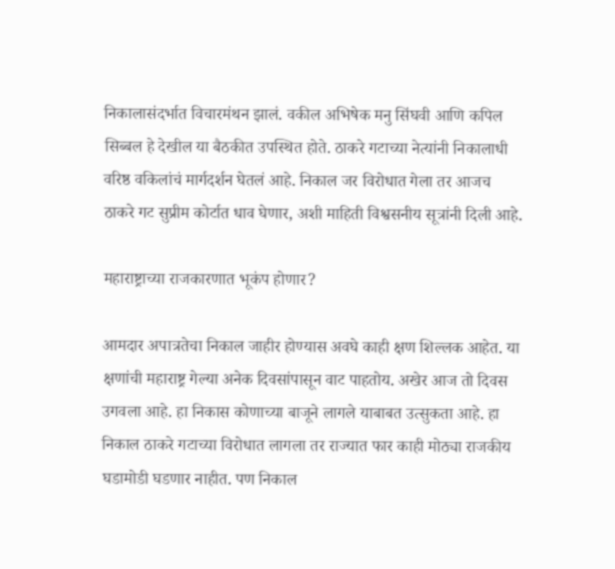निकालासंदर्भात विचारमंथन झालं. वकील अभिषेक मनु सिंघवी आणि कपिल सिब्बल हे देखील या बैठकीत उपस्थित होते. ठाकरे गटाच्या नेत्यांनी निकालाधी वरिष्ठ वकिलांचं मार्गदर्शन घेतलं आहे. निकाल जर विरोधात गेला तर आजच ठाकरे गट सुप्रीम कोर्टात धाव घेणार, अशी माहिती विश्वसनीय सूत्रांनी दिली आहे.

महाराष्ट्राच्या राजकारणात भूकंप होणार?

आमदार अपात्रतेचा निकाल जाहीर होण्यास अवघे काही क्षण शिल्लक आहेत. या क्षणांची महाराष्ट्र गेल्या अनेक दिवसांपासून वाट पाहतोय. अखेर आज तो दिवस उगवला आहे. हा निकास कोणाच्या बाजूने लागले याबाबत उत्सुकता आहे. हा निकाल ठाकरे गटाच्या विरोधात लागला तर राज्यात फार काही मोठ्या राजकीय घडामोडी घडणार नाहीत. पण निकाल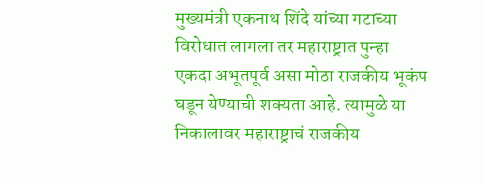मुख्यमंत्री एकनाथ शिंदे यांच्या गटाच्या विरोधात लागला तर महाराष्ट्रात पुन्हा एकदा अभूतपूर्व असा मोठा राजकीय भूकंप घडून येण्याची शक्यता आहे. त्यामुळे या निकालावर महाराष्ट्राचं राजकीय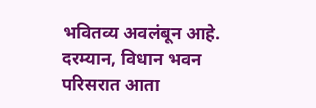भवितव्य अवलंबून आहे. दरम्यान, विधान भवन परिसरात आता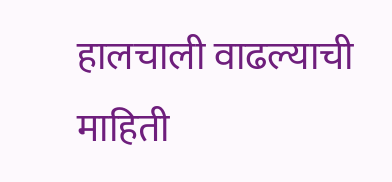हालचाली वाढल्याची माहिती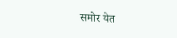समोर येत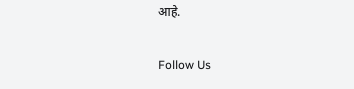आहे.

Follow Us